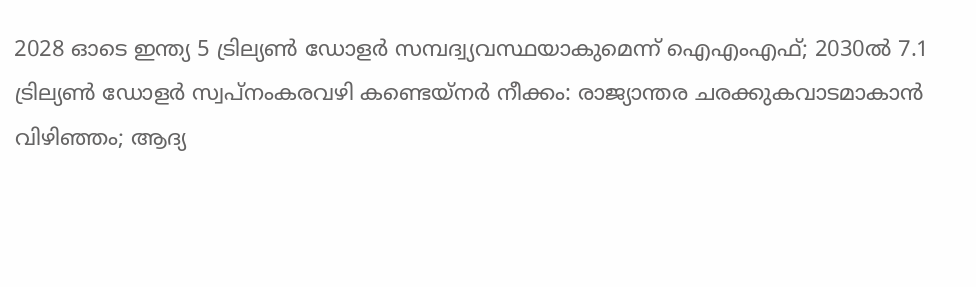2028 ഓടെ ഇന്ത്യ 5 ട്രില്യണ്‍ ഡോളര്‍ സമ്പദ്വ്യവസ്ഥയാകുമെന്ന് ഐഎംഎഫ്; 2030ല്‍ 7.1 ട്രില്യണ്‍ ഡോളര്‍ സ്വപ്നംകരവഴി കണ്ടെയ്നർ നീക്കം: രാജ്യാന്തര ചരക്കുകവാടമാകാൻ വിഴിഞ്ഞം; ആദ്യ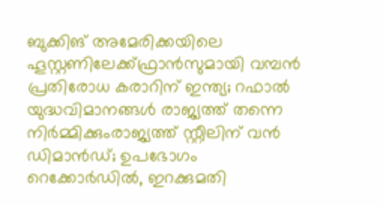ബുക്കിങ് അമേരിക്കയിലെ ഹൂസ്റ്റണിലേക്ക്ഫ്രാൻസുമായി വമ്പന്‍ പ്രതിരോധ കരാറിന് ഇന്ത്യ; റഫാല്‍ യുദ്ധവിമാനങ്ങള്‍ രാജ്യത്ത് തന്നെ നിര്‍മ്മിക്കുംരാജ്യത്ത് സ്റ്റീലിന് വൻ ഡിമാൻഡ്; ഉപഭോഗം റെക്കോർഡിൽ, ഇറക്കുമതി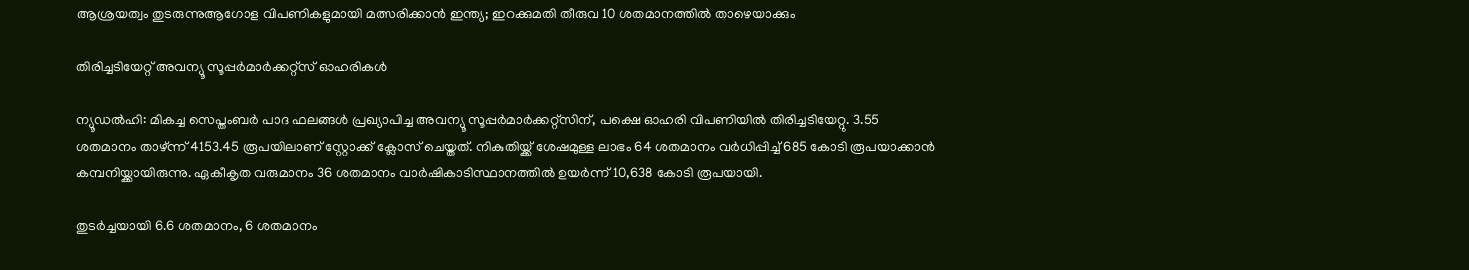ആശ്രയത്വം തുടരുന്നുആഗോള വിപണികളുമായി മത്സരിക്കാൻ ഇന്ത്യ; ഇറക്കുമതി തീരുവ 10 ശതമാനത്തിൽ താഴെയാക്കും

തിരിച്ചടിയേറ്റ് അവന്യൂ സൂപ്പര്‍മാര്‍ക്കറ്റ്‌സ് ഓഹരികള്‍

ന്യൂഡല്‍ഹി: മികച്ച സെപ്തംബര്‍ പാദ ഫലങ്ങള്‍ പ്രഖ്യാപിച്ച അവന്യൂ സൂപ്പര്‍മാര്‍ക്കറ്റ്‌സിന്, പക്ഷെ ഓഹരി വിപണിയില്‍ തിരിച്ചടിയേറ്റു. 3.55 ശതമാനം താഴ്ന്ന് 4153.45 രൂപയിലാണ് സ്റ്റോക്ക് ക്ലോസ് ചെയ്തത്. നികുതിയ്ക്ക് ശേഷമുള്ള ലാഭം 64 ശതമാനം വര്‍ധിപ്പിച്ച് 685 കോടി രൂപയാക്കാന്‍ കമ്പനിയ്ക്കായിരുന്നു. ഏകീകൃത വരുമാനം 36 ശതമാനം വാര്‍ഷികാടിസ്ഥാനത്തില്‍ ഉയര്‍ന്ന് 10,638 കോടി രൂപയായി.

തുടര്‍ച്ചയായി 6.6 ശതമാനം, 6 ശതമാനം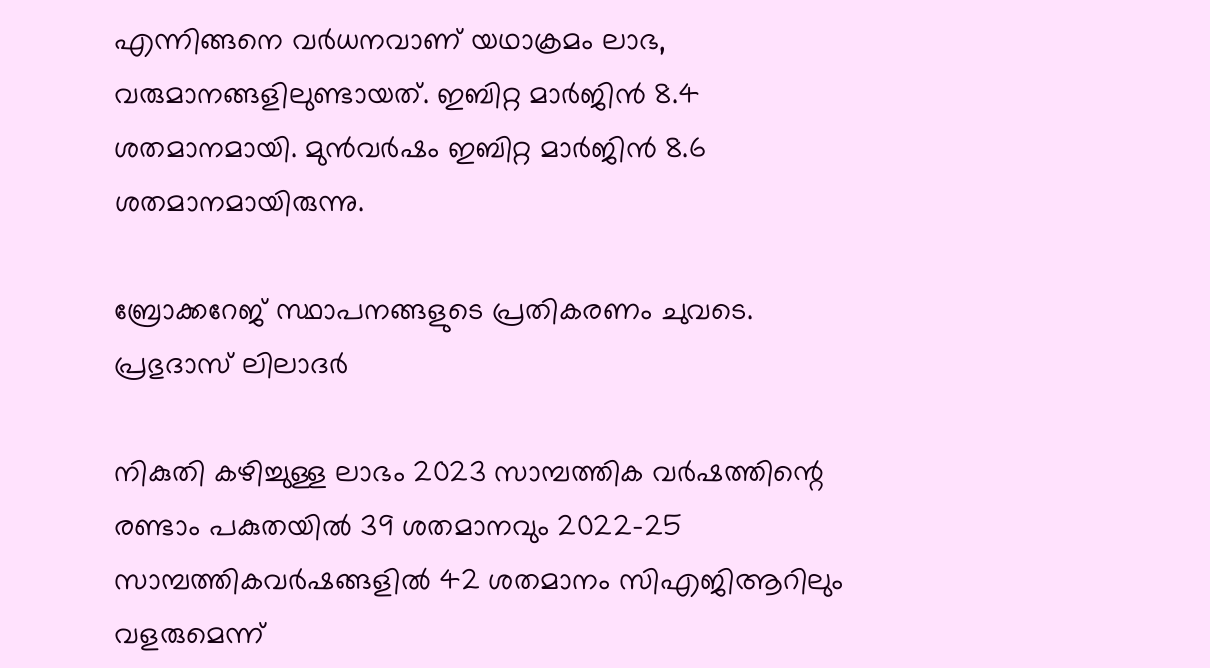എന്നിങ്ങനെ വര്‍ധനവാണ് യഥാക്രമം ലാഭ, വരുമാനങ്ങളിലുണ്ടായത്. ഇബിറ്റ മാര്‍ജിന്‍ 8.4 ശതമാനമായി. മുന്‍വര്‍ഷം ഇബിറ്റ മാര്‍ജിന്‍ 8.6 ശതമാനമായിരുന്നു.

ബ്രോക്കറേജ് സ്ഥാപനങ്ങളുടെ പ്രതികരണം ചുവടെ.
പ്രഭുദാസ് ലിലാദര്‍

നികുതി കഴിച്ചുള്ള ലാഭം 2023 സാമ്പത്തിക വര്‍ഷത്തിന്റെ രണ്ടാം പകുതയില്‍ 39 ശതമാനവും 2022-25 സാമ്പത്തികവര്‍ഷങ്ങളില്‍ 42 ശതമാനം സിഎജിആറിലും വളരുമെന്ന്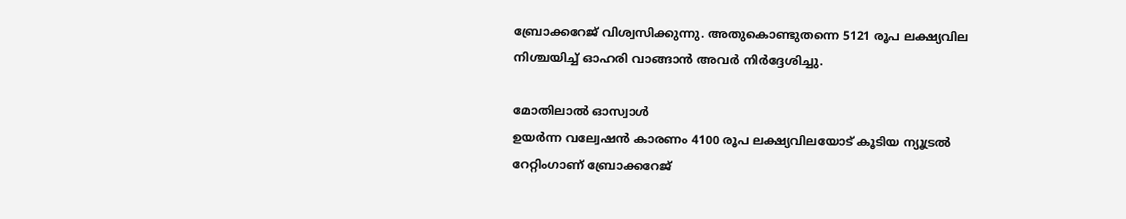ബ്രോക്കറേജ് വിശ്വസിക്കുന്നു. അതുകൊണ്ടുതന്നെ 5121 രൂപ ലക്ഷ്യവില നിശ്ചയിച്ച് ഓഹരി വാങ്ങാന്‍ അവര്‍ നിര്‍ദ്ദേശിച്ചു.

മോതിലാല്‍ ഓസ്വാള്‍
ഉയര്‍ന്ന വല്വേഷന്‍ കാരണം 4100 രൂപ ലക്ഷ്യവിലയോട് കൂടിയ ന്യൂട്രല്‍ റേറ്റിംഗാണ് ബ്രോക്കറേജ്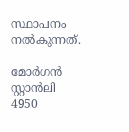സ്ഥാപനം നല്‍കുന്നത്.

മോര്‍ഗന്‍ സ്റ്റാന്‍ലി
4950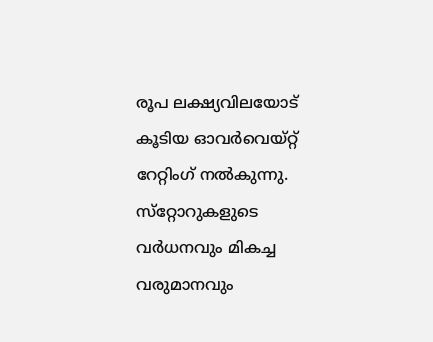രൂപ ലക്ഷ്യവിലയോട് കൂടിയ ഓവര്‍വെയ്റ്റ് റേറ്റിംഗ് നല്‍കുന്നു. സ്‌റ്റോറുകളുടെ വര്‍ധനവും മികച്ച വരുമാനവും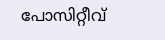പോസിറ്റീവ്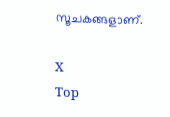സൂചകങ്ങളാണ്.

X
Top